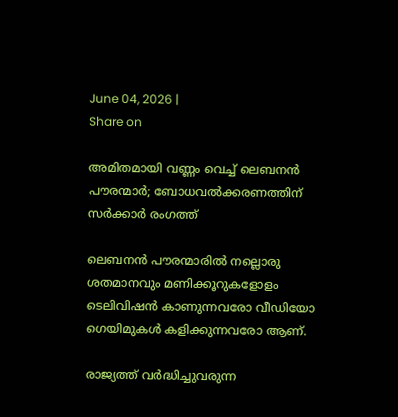June 04, 2026 |
Share on

അമിതമായി വണ്ണം വെച്ച് ലെബനൻ പൗരന്മാർ; ബോധവൽക്കരണത്തിന് സർ‍ക്കാർ രംഗത്ത്

ലെബനൻ‌ പൗരന്മാരില്‍ നല്ലൊരു ശതമാനവും മണിക്കൂറുകളോളം ടെലിവിഷൻ കാണുന്നവരോ വീഡിയോ ഗെയിമുകൾ കളിക്കുന്നവരോ ആണ്.

രാജ്യത്ത് വർദ്ധിച്ചുവരുന്ന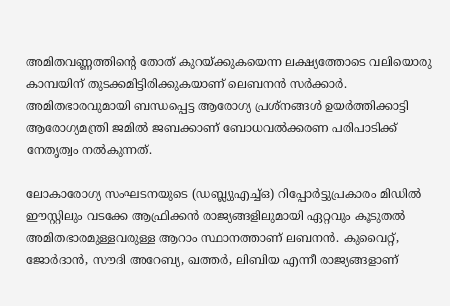അമിതവണ്ണത്തിന്റെ തോത് കുറയ്ക്കുകയെന്ന ലക്ഷ്യത്തോടെ വലിയൊരു കാമ്പയിന് തുടക്കമിട്ടിരിക്കുകയാണ് ലെബനന്‍ സര്‍ക്കാര്‍. അമിതഭാരവുമായി ബന്ധപ്പെട്ട ആരോഗ്യ പ്രശ്നങ്ങള്‍ ഉയർത്തിക്കാട്ടി ആരോഗ്യമന്ത്രി ജമിൽ ജബക്കാണ് ബോധവൽക്കരണ പരിപാടിക്ക് നേതൃത്വം നല്‍കുന്നത്.

ലോകാരോഗ്യ സംഘടനയുടെ (ഡബ്ല്യുഎച്ച്ഒ) റിപ്പോർട്ടുപ്രകാരം മിഡിൽ ഈസ്റ്റിലും വടക്കേ ആഫ്രിക്കൻ രാജ്യങ്ങളിലുമായി ഏറ്റവും കൂടുതല്‍ അമിതഭാരമുള്ളവരുള്ള ആറാം സ്ഥാനത്താണ് ലബനന്‍. കുവൈറ്റ്, ജോർദാൻ, സൗദി അറേബ്യ, ഖത്തർ, ലിബിയ എന്നീ രാജ്യങ്ങളാണ്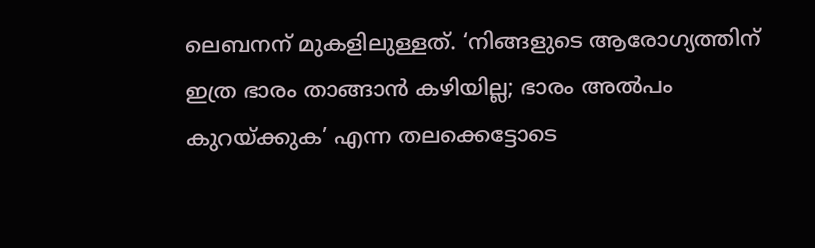ലെബനന് മുകളിലുള്ളത്. ‘നിങ്ങളുടെ ആരോഗ്യത്തിന് ഇത്ര ഭാരം താങ്ങാന്‍ കഴിയില്ല; ഭാരം അല്‍പം കുറയ്ക്കുക’ എന്ന തലക്കെട്ടോടെ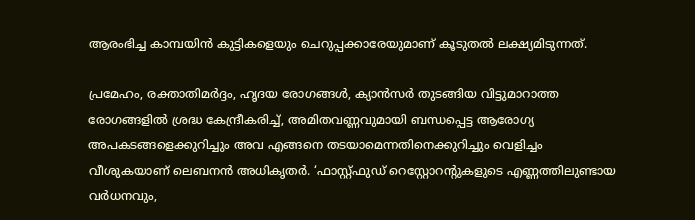ആരംഭിച്ച കാമ്പയിന്‍ കുട്ടികളെയും ചെറുപ്പക്കാരേയുമാണ് കൂടുതല്‍ ലക്ഷ്യമിടുന്നത്.

പ്രമേഹം, രക്താതിമർദ്ദം, ഹൃദയ രോഗങ്ങൾ, ക്യാൻസർ തുടങ്ങിയ വിട്ടുമാറാത്ത രോഗങ്ങളിൽ ശ്രദ്ധ കേന്ദ്രീകരിച്ച്, അമിതവണ്ണവുമായി ബന്ധപ്പെട്ട ആരോഗ്യ അപകടങ്ങളെക്കുറിച്ചും അവ എങ്ങനെ തടയാമെന്നതിനെക്കുറിച്ചും വെളിച്ചം വീശുകയാണ് ലെബനൻ അധികൃതർ. ‘ഫാസ്റ്റ്ഫുഡ് റെസ്റ്റോറന്റുകളുടെ എണ്ണത്തിലുണ്ടായ വർധനവും,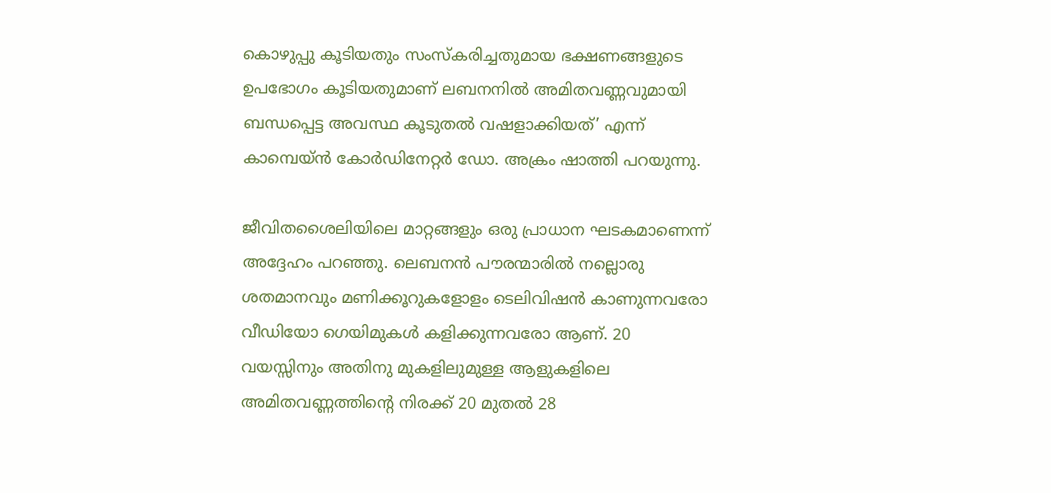കൊഴുപ്പു കൂടിയതും സംസ്കരിച്ചതുമായ ഭക്ഷണങ്ങളുടെ ഉപഭോഗം കൂടിയതുമാണ് ലബനനില്‍ അമിതവണ്ണവുമായി ബന്ധപ്പെട്ട അവസ്ഥ കൂടുതല്‍ വഷളാക്കിയത്’ എന്ന് കാമ്പെയ്ൻ കോർഡിനേറ്റർ ഡോ. അക്രം ഷാത്തി പറയുന്നു.

ജീവിതശൈലിയിലെ മാറ്റങ്ങളും ഒരു പ്രാധാന ഘടകമാണെന്ന് അദ്ദേഹം പറഞ്ഞു. ലെബനൻ‌ പൗരന്മാരില്‍ നല്ലൊരു ശതമാനവും മണിക്കൂറുകളോളം ടെലിവിഷൻ കാണുന്നവരോ വീഡിയോ ഗെയിമുകൾ കളിക്കുന്നവരോ ആണ്. 20 വയസ്സിനും അതിനു മുകളിലുമുള്ള ആളുകളിലെ അമിതവണ്ണത്തിന്റെ നിരക്ക് 20 മുതൽ 28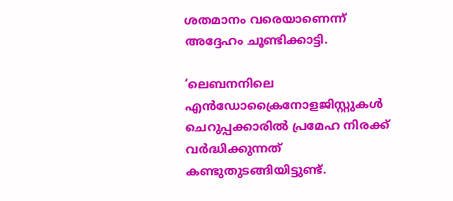ശതമാനം വരെയാണെന്ന് അദ്ദേഹം ചൂണ്ടിക്കാട്ടി.

‘ലെബനനിലെ എൻ‌ഡോക്രൈനോളജിസ്റ്റുകൾ ചെറുപ്പക്കാരിൽ പ്രമേഹ നിരക്ക് വർദ്ധിക്കുന്നത് കണ്ടുതുടങ്ങിയിട്ടുണ്ട്.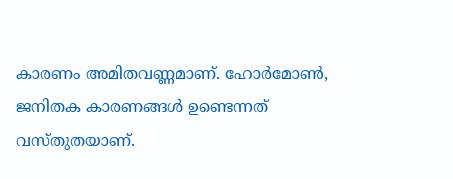കാരണം അമിതവണ്ണമാണ്. ഹോർമോൺ, ജനിതക കാരണങ്ങൾ ഉണ്ടെന്നത് വസ്തുതയാണ്.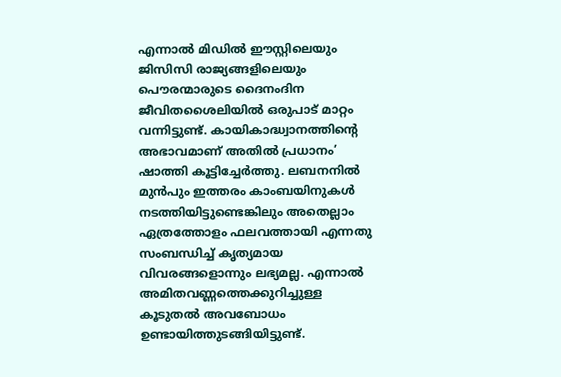എന്നാൽ മിഡിൽ ഈസ്റ്റിലെയും ജിസിസി രാജ്യങ്ങളിലെയും പൌരന്മാരുടെ ദൈനംദിന ജീവിതശൈലിയിൽ ഒരുപാട് മാറ്റം വന്നിട്ടുണ്ട്. കായികാദ്ധ്വാനത്തിന്റെ അഭാവമാണ് അതില്‍ പ്രധാനം’ ഷാത്തി കൂട്ടിച്ചേര്‍ത്തു. ലബനനില്‍ മുന്‍പും ഇത്തരം കാംബയിനുകള്‍ നടത്തിയിട്ടുണ്ടെങ്കിലും അതെല്ലാം ഏത്രത്തോളം ഫലവത്തായി എന്നതു സംബന്ധിച്ച് കൃത്യമായ വിവരങ്ങളൊന്നും ലഭ്യമല്ല. എന്നാൽ അമിതവണ്ണത്തെക്കുറിച്ചുള്ള കൂടുതൽ അവബോധം ഉണ്ടായിത്തുടങ്ങിയിട്ടുണ്ട്.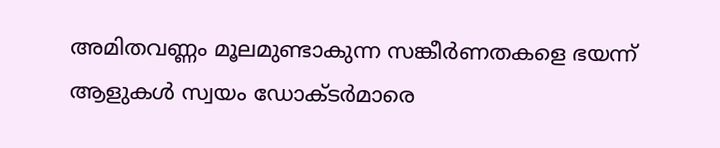അമിതവണ്ണം മൂലമുണ്ടാകുന്ന സങ്കീർണതകളെ ഭയന്ന് ആളുകള്‍ സ്വയം ഡോക്ടര്‍മാരെ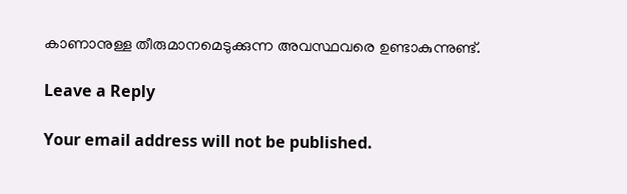കാണാനുള്ള തീരുമാനമെടുക്കുന്ന അവസ്ഥവരെ ഉണ്ടാകുന്നുണ്ട്.

Leave a Reply

Your email address will not be published.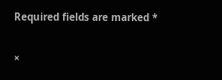Required fields are marked *

×